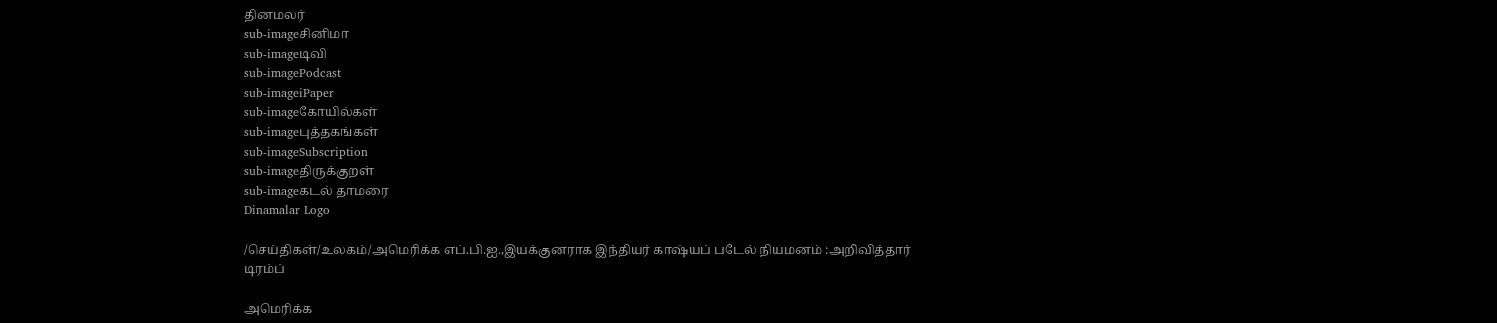தினமலர்
sub-imageசினிமா
sub-imageடிவி
sub-imagePodcast
sub-imageiPaper
sub-imageகோயில்கள்
sub-imageபுத்தகங்கள்
sub-imageSubscription
sub-imageதிருக்குறள்
sub-imageகடல் தாமரை
Dinamalar Logo

/செய்திகள்/உலகம்/அமெரிக்க எப்.பி.ஐ.,இயக்குனராக இந்தியர் காஷ்யப் படேல் நியமனம் :அறிவித்தார் டிரம்ப்

அமெரிக்க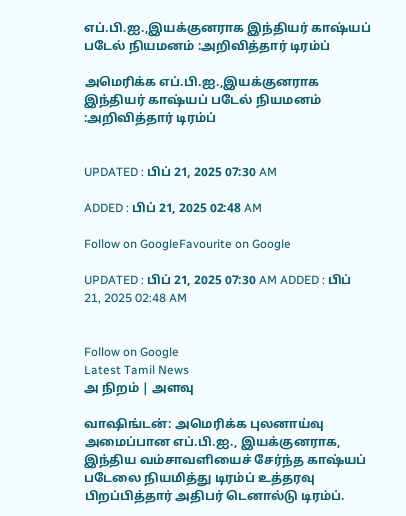எப்.பி.ஐ.,இயக்குனராக இந்தியர் காஷ்யப் படேல் நியமனம் :அறிவித்தார் டிரம்ப்

அமெரிக்க எப்.பி.ஐ.,இயக்குனராக இந்தியர் காஷ்யப் படேல் நியமனம் :அறிவித்தார் டிரம்ப்


UPDATED : பிப் 21, 2025 07:30 AM

ADDED : பிப் 21, 2025 02:48 AM

Follow on GoogleFavourite on Google

UPDATED : பிப் 21, 2025 07:30 AM ADDED : பிப் 21, 2025 02:48 AM


Follow on Google
Latest Tamil News
அ நிறம் | அளவு

வாஷிங்டன்: அமெரிக்க புலனாய்வு அமைப்பான எப்.பி.ஐ., இயக்குனராக, இந்திய வம்சாவளியைச் சேர்ந்த காஷ்யப் படேலை நியமித்து டிரம்ப் உத்தரவு பிறப்பித்தார் அதிபர் டெனால்டு டிரம்ப்.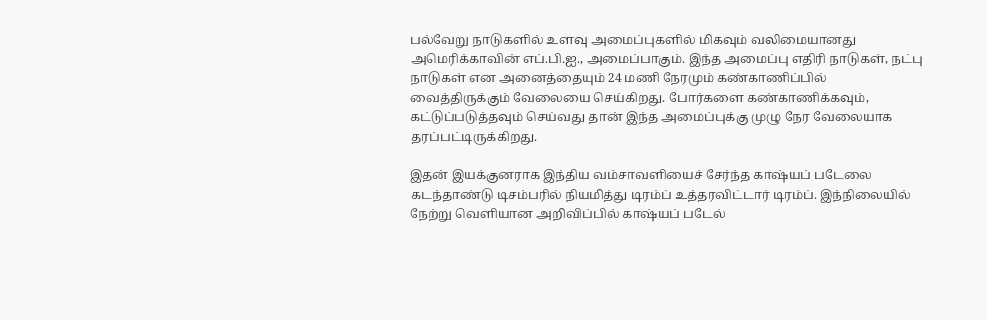பல்வேறு நாடுகளில் உளவு அமைப்புகளில் மிகவும் வலிமையானது அமெரிக்காவின் எப்.பி.ஐ., அமைப்பாகும். இந்த அமைப்பு எதிரி நாடுகள், நட்பு நாடுகள் என அனைத்தையும் 24 மணி நேரமும் கண்காணிப்பில் வைத்திருக்கும் வேலையை செய்கிறது. போர்களை கண்காணிக்கவும், கட்டுப்படுத்தவும் செய்வது தான் இந்த அமைப்புக்கு முழு நேர வேலையாக தரப்பட்டிருக்கிறது.

இதன் இயக்குனராக இந்திய வம்சாவளியைச் சேர்ந்த காஷ்யப் படேலை கடந்தாண்டு டிசம்பரில் நியமித்து டிரம்ப் உத்தரவிட்டார் டிரம்ப். இந்நிலையில் நேற்று வெளியான அறிவிப்பில் காஷ்யப் படேல்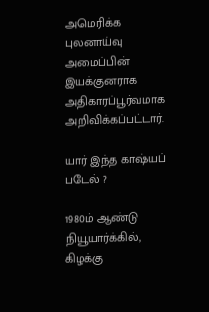அமெரிக்க புலனாய்வு அமைப்பின் இயக்குனராக அதிகாரப்பூர்வமாக அறிவிக்கப்பட்டார்.

யார் இந்த காஷ்யப் படேல் ?

1980ம் ஆண்டு நியூயார்க்கில், கிழக்கு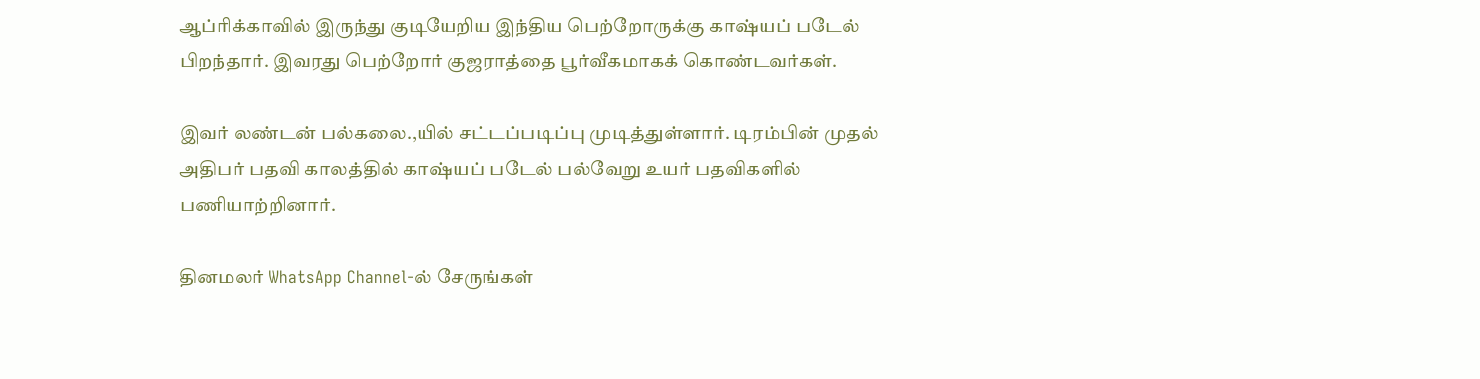ஆப்ரிக்காவில் இருந்து குடியேறிய இந்திய பெற்றோருக்கு காஷ்யப் படேல் பிறந்தார். இவரது பெற்றோர் குஜராத்தை பூர்வீகமாகக் கொண்டவர்கள்.

இவர் லண்டன் பல்கலை.,யில் சட்டப்படிப்பு முடித்துள்ளார். டிரம்பின் முதல் அதிபர் பதவி காலத்தில் காஷ்யப் படேல் பல்வேறு உயர் பதவிகளில் பணியாற்றினார்.

தினமலர் WhatsApp Channel-ல் சேருங்கள்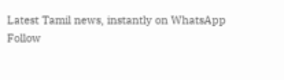Latest Tamil news, instantly on WhatsApp
Follow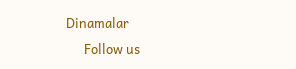Dinamalar
      Follow us